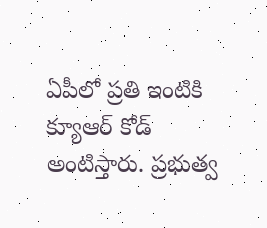ఏపీలో ప్రతి ఇంటికి క్యూఆర్ కోడ్ అంటిస్తారు. ప్రభుత్వ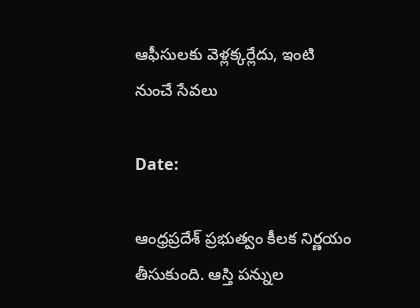ఆఫీసులకు వెళ్లక్కర్లేదు, ఇంటి నుంచే సేవలు

Date:

ఆంధ్రప్రదేశ్ ప్రభుత్వం కీలక నిర్ణయం తీసుకుంది. ఆస్తి పన్నుల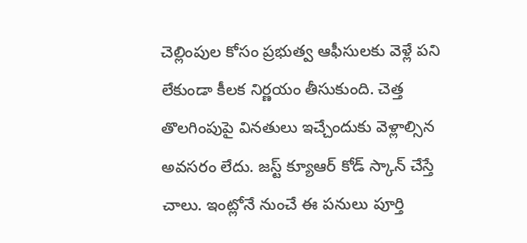చెల్లింపుల కోసం ప్రభుత్వ ఆఫీసులకు వెళ్లే పని లేకుండా కీలక నిర్ణయం తీసుకుంది. చెత్త తొలగింపుపై వినతులు ఇచ్చేందుకు వెళ్లాల్సిన అవసరం లేదు. జస్ట్ క్యూఆర్ కోడ్ స్కాన్ చేస్తే చాలు. ఇంట్లోనే నుంచే ఈ పనులు పూర్తి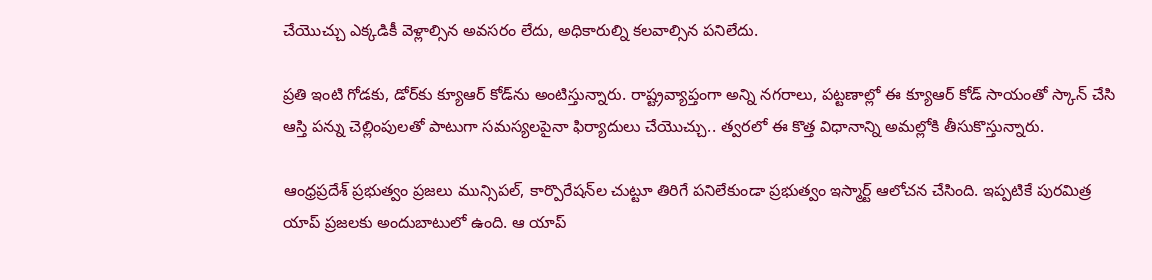చేయొచ్చు ఎక్కడికీ వెళ్లాల్సిన అవసరం లేదు, అధికారుల్ని కలవాల్సిన పనిలేదు.

ప్రతి ఇంటి గోడకు, డోర్‌కు క్యూఆర్ కోడ్‌ను అంటిస్తున్నారు. రాష్ట్రవ్యాప్తంగా అన్ని నగరాలు, పట్టణాల్లో ఈ క్యూఆర్ కోడ్‌ సాయంతో స్కాన్‌ చేసి ఆస్తి పన్ను చెల్లింపులతో పాటుగా సమస్యలపైనా ఫిర్యాదులు చేయొచ్చు.. త్వరలో ఈ కొత్త విధానాన్ని అమల్లోకి తీసుకొస్తున్నారు.

ఆంధ్రప్రదేశ్ ప్రభుత్వం ప్రజలు మున్సిపల్, కార్పొరేషన్‌ల చుట్టూ తిరిగే పనిలేకుండా ప్రభుత్వం ఇస్మార్ట్ ఆలోచన చేసింది. ఇప్పటికే పురమిత్ర యాప్‌ ప్రజలకు అందుబాటులో ఉంది. ఆ యాప్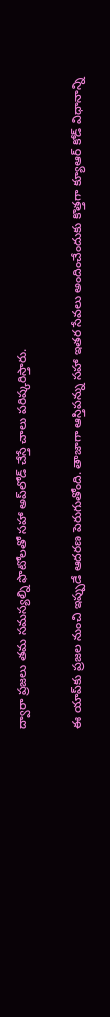ద్వారా ప్రజలు తమ సమస్యల్ని ఫొటోలతో సహా అప్‌లోడ్‌ చేస్తే చాలు పరిష్కరిస్తారు.

ఈ యాప్‌కు ప్రజల నుంచి ఇప్పుడే ఆదరణ పెరుగుతోంది. తాజాగా ఆస్తిపన్ను సహా ఇతర సేవలు అందించేందుకు కొత్తగా క్యూఆర్ కోడ్‌ విధానాన్ని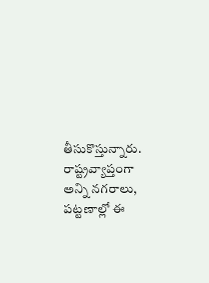తీసుకొస్తున్నారు. రాష్ట్రవ్యాప్తంగా అన్ని నగరాలు, పట్టణాల్లో ఈ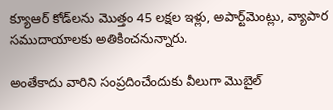క్యూఆర్ కోడ్‌లను మొత్తం 45 లక్షల ఇళ్లు, అపార్ట్‌మెంట్లు, వ్యాపార సముదాయాలకు అతికించనున్నారు.

అంతేకాదు వారిని సంప్రదించేందుకు వీలుగా మొబైల్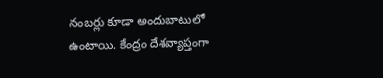నంబర్లు కూడా అందుబాటులో ఉంటాయి. కేంద్రం దేశవ్యాప్తంగా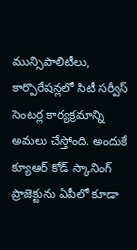మున్సిపాలిటీలు, కార్పొరేషన్లలో సిటీ సర్వీస్‌ సెంటర్ల కార్యక్రమాన్ని అమలు చేస్తోంది. అందుకే క్యూఆర్‌ కోడ్‌ స్కానింగ్‌ ప్రాజెక్టును ఏపీలో కూడా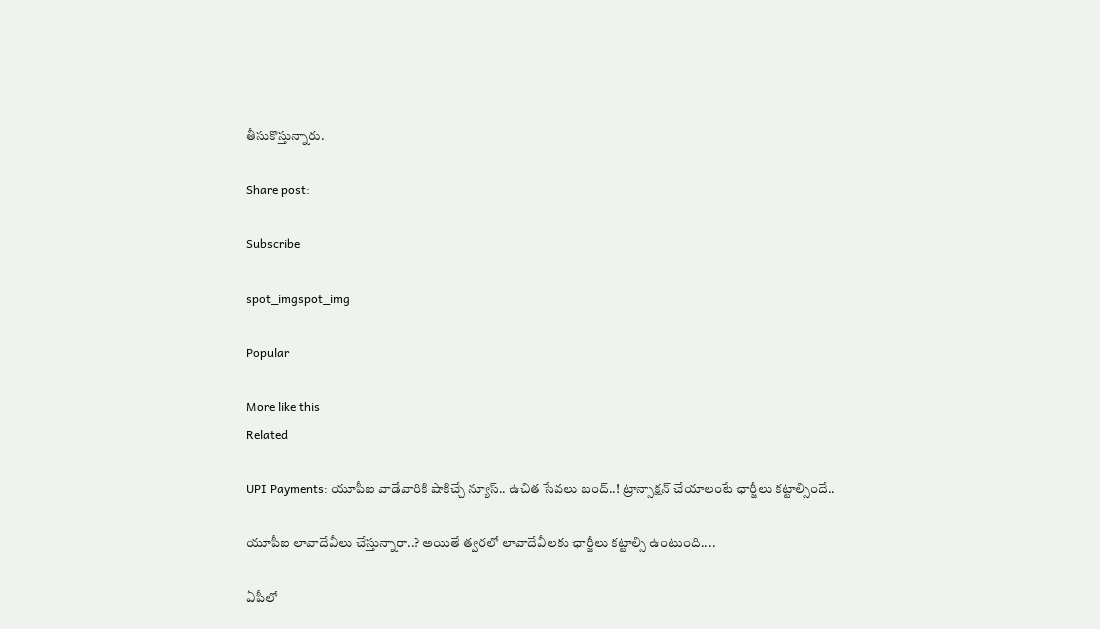తీసుకొస్తున్నారు.

Share post:

Subscribe

spot_imgspot_img

Popular

More like this
Related

UPI Payments: యూపీఐ వాడేవారికి షాకిచ్చే న్యూస్.. ఉచిత సేవలు బంద్..! ట్రాన్సాక్షన్ చేయాలంటే ఛార్జీలు కట్టాల్సిందే..

యూపీఐ లావాదేవీలు చేస్తున్నారా..? అయితే త్వరలో లావాదేవీలకు ఛార్జీలు కట్టాల్సి ఉంటుంది....

ఏపీలో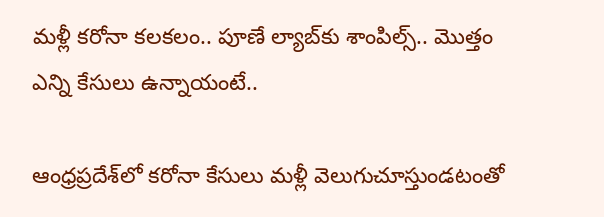మళ్లీ కరోనా కలకలం.. పూణే ల్యాబ్‌కు శాంపిల్స్.. మొత్తం ఎన్ని కేసులు ఉన్నాయంటే..

ఆంధ్రప్రదేశ్‌లో కరోనా కేసులు మళ్లీ వెలుగుచూస్తుండటంతో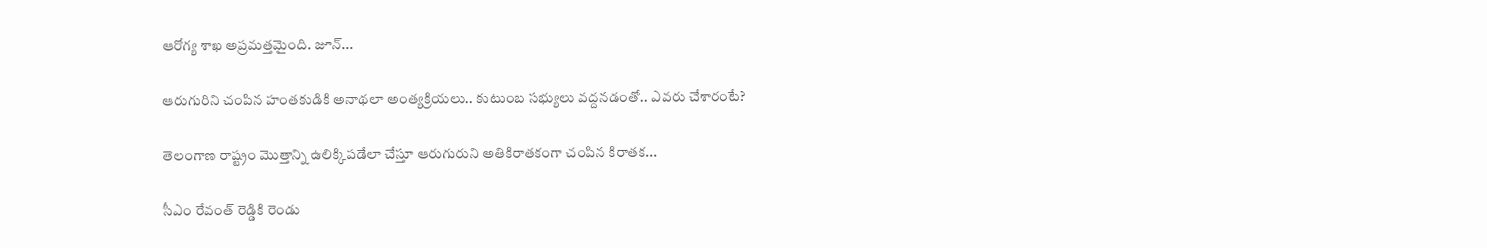ఆరోగ్య శాఖ అప్రమత్తమైంది. జూన్...

ఆరుగురిని చంపిన హంత‌కుడికి అనాథ‌లా అంత్య‌క్రియ‌లు.. కుటుంబ సభ్యులు వద్దనడంతో.. ఎవరు చేశారంటే?

తెలంగాణ రాష్ట్రం మొత్తాన్ని ఉలిక్కిపడేలా చేస్తూ ఆరుగురుని అతికిరాతకంగా చంపిన కిరాతక...

సీఎం రేవంత్ రెడ్డికి రెండు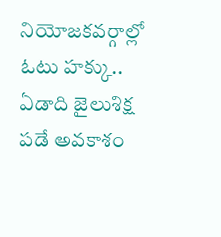నియోజకవర్గాల్లో ఓటు హక్కు.. ఏడాది జైలుశిక్ష పడే అవకాశం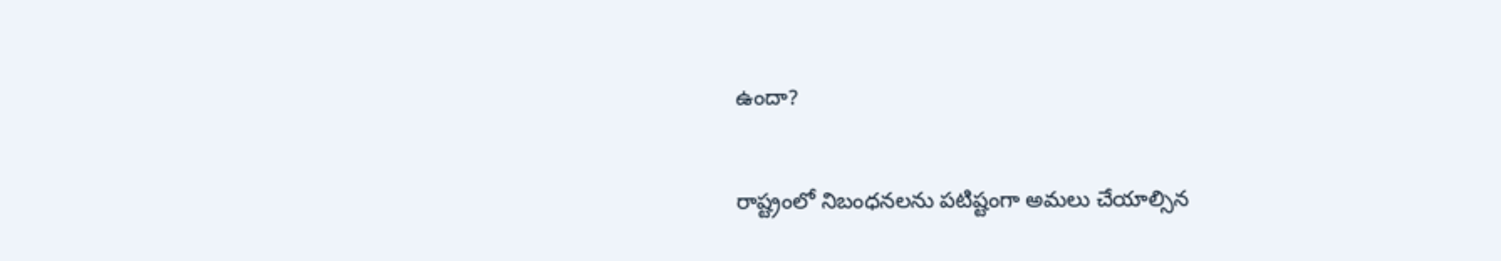ఉందా?

రాష్ట్రంలో నిబంధనలను పటిష్టంగా అమలు చేయాల్సిన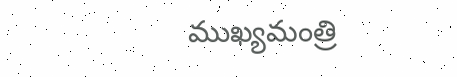ముఖ్యమంత్రి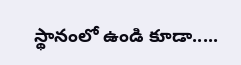స్థానంలో ఉండి కూడా.....